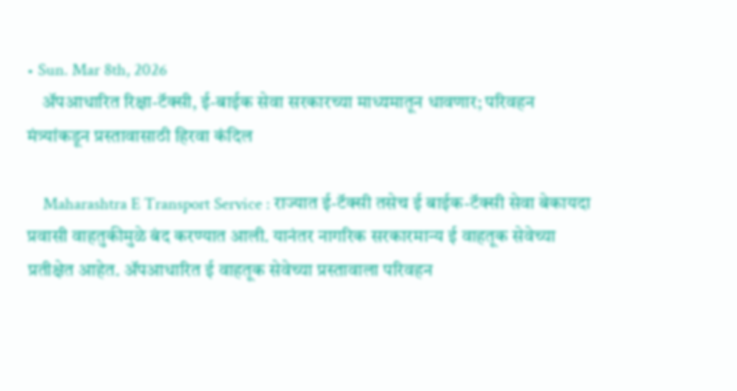• Sun. Mar 8th, 2026
    अ‍ॅपआधारित रिक्षा-टॅक्सी, ई-बाईक सेवा सरकारच्या माध्यमातून धावणार; परिवहन मंत्र्यांकडून प्रस्तावासाठी हिरवा कंदिल

    Maharashtra E Transport Service : राज्यात ई-टॅक्सी तसेच ई बाईक-टॅक्सी सेवा बेकायदा प्रवासी वाहतुकीमुळे बंद करण्यात आली. यानंतर नागरिक सरकारमान्य ई वाहतूक सेवेच्या प्रतीक्षेत आहेत. ॲपआधारित ई वाहतूक सेवेच्या प्रस्तावाला परिवहन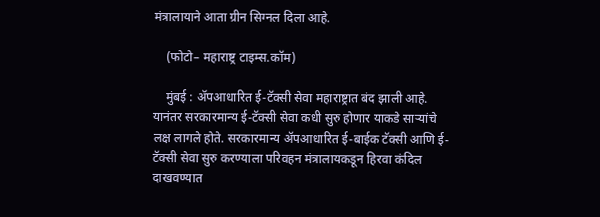मंत्रालायाने आता ग्रीन सिग्नल दिला आहे.

    (फोटो– महाराष्ट्र टाइम्स.कॉम)

    मुंबई : ॲपआधारित ई-टॅक्सी सेवा महाराष्ट्रात बंद झाली आहे. यानंतर सरकारमान्य ई-टॅक्सी सेवा कधी सुरु होणार याकडे साऱ्यांचे लक्ष लागले होते. सरकारमान्य अ‍ॅपआधारित ई-बाईक टॅक्सी आणि ई-टॅक्सी सेवा सुरु करण्याला परिवहन मंत्रालायकडून हिरवा कंदिल दाखवण्यात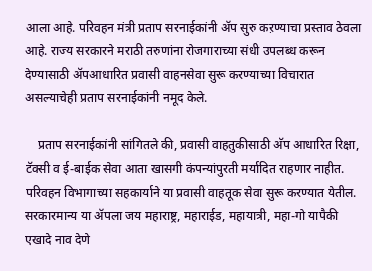आला आहे. परिवहन मंत्री प्रताप सरनाईकांनी ॲप सुरु कऱण्याचा प्रस्ताव ठेवला आहे. राज्य सरकारने मराठी तरुणांना रोजगाराच्या संधी उपलब्ध करून देण्यासाठी अ‍ॅपआधारित प्रवासी वाहनसेवा सुरू करण्याच्या विचारात असल्याचेही प्रताप सरनाईकांनी नमूद केले.

    प्रताप सरनाईकांनी सांगितले की, प्रवासी वाहतुकीसाठी अ‍ॅप आधारित रिक्षा, टॅक्सी व ई-बाईक सेवा आता खासगी कंपन्यांपुरती मर्यादित राहणार नाहीत. परिवहन विभागाच्या सहकार्याने या प्रवासी वाहतूक सेवा सुरू करण्यात येतील. सरकारमान्य या ॲपला जय महाराष्ट्र, महाराईड, महायात्री, महा-गो यापैकी एखादे नाव देणे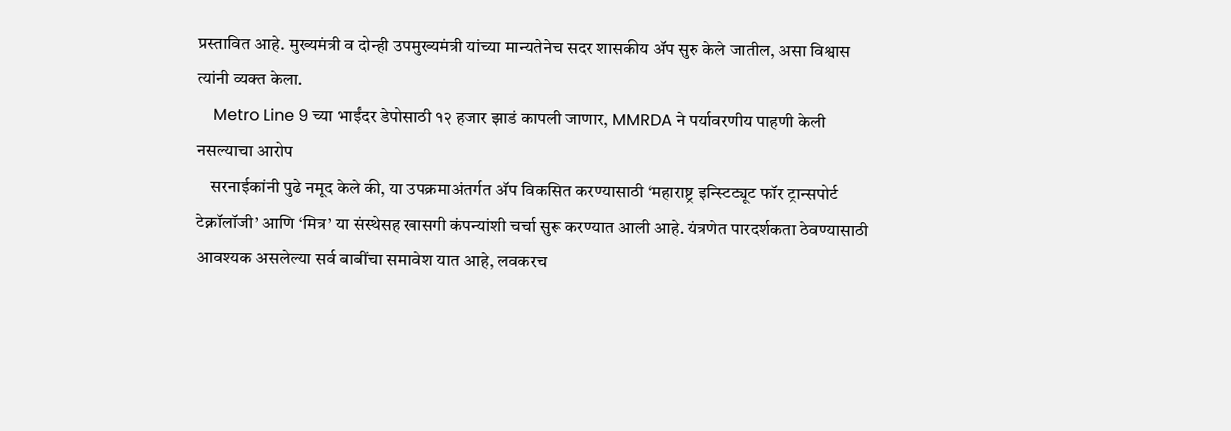प्रस्तावित आहे. मुख्यमंत्री व दोन्ही उपमुख्यमंत्री यांच्या मान्यतेनेच सदर शासकीय ॲप सुरु केले जातील, असा विश्वास त्यांनी व्यक्त केला.
    Metro Line 9 च्या भाईंदर डेपोसाठी १२ हजार झाडं कापली जाणार, MMRDA ने पर्यावरणीय पाहणी केली नसल्याचा आरोप
    सरनाईकांनी पुढे नमूद केले की, या उपक्रमाअंतर्गत अ‍ॅप विकसित करण्यासाठी ‘महाराष्ट्र इन्स्टिट्यूट फॉर ट्रान्सपोर्ट टेक्नॉलॉजी’ आणि ‘मित्र’ या संस्थेसह खासगी कंपन्यांशी चर्चा सुरू करण्यात आली आहे. यंत्रणेत पारदर्शकता ठेवण्यासाठी आवश्यक असलेल्या सर्व बाबींचा समावेश यात आहे, लवकरच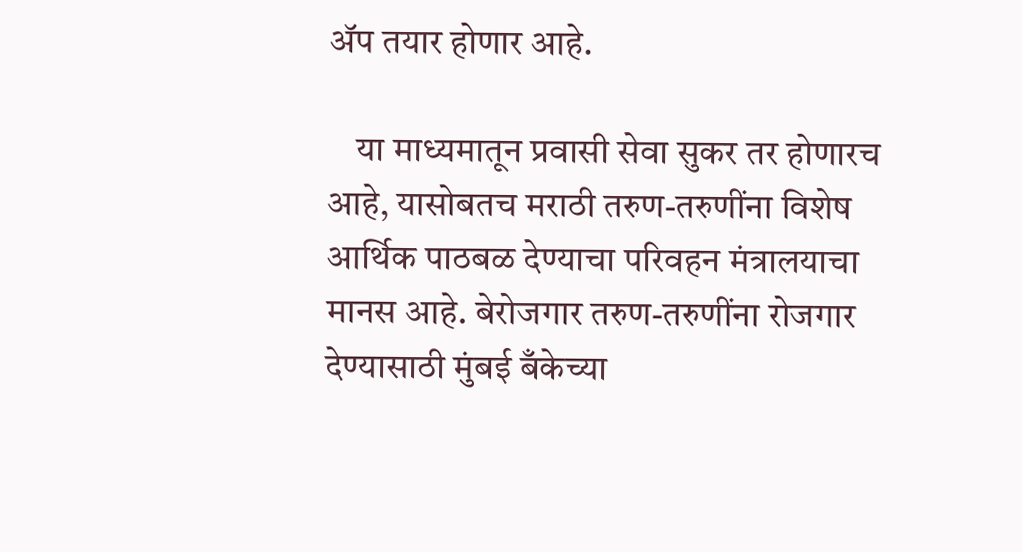अ‍ॅप तयार होणार आहे.

    या माध्यमातून प्रवासी सेवा सुकर तर होणारच आहे, यासोबतच मराठी तरुण-तरुणींना विशेष आर्थिक पाठबळ देण्याचा परिवहन मंत्रालयाचा मानस आहे. बेरोजगार तरुण-तरुणींना रोजगार देण्यासाठी मुंबई बँकेच्या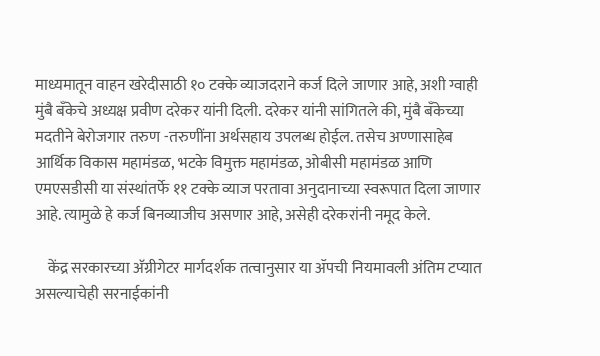माध्यमातून वाहन खरेदीसाठी १० टक्के व्याजदराने कर्ज दिले जाणार आहे, अशी ग्वाही मुंबै बँकेचे अध्यक्ष प्रवीण दरेकर यांनी दिली. दरेकर यांनी सांगितले की, मुंबै बँकेच्या मदतीने बेरोजगार तरुण -तरुणींना अर्थसहाय उपलब्ध होईल. तसेच अण्णासाहेब आर्थिक विकास महामंडळ, भटके विमुक्त महामंडळ, ओबीसी महामंडळ आणि एमएसडीसी या संस्थांतर्फे ११ टक्के व्याज परतावा अनुदानाच्या स्वरूपात दिला जाणार आहे. त्यामुळे हे कर्ज बिनव्याजीच असणार आहे, असेही दरेकरांनी नमूद केले.

    केंद्र सरकारच्या अ‍ॅग्रीगेटर मार्गदर्शक तत्वानुसार या ॲपची नियमावली अंतिम टप्यात असल्याचेही सरनाईकांनी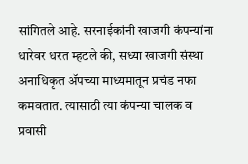सांगितले आहे. सरनाईकांनी खाजगी कंपन्यांना धारेवर धरत म्हटले की, सध्या खाजगी संस्था अनाधिकृत ॲपच्या माध्यमातून प्रचंड नफा कमवतात. त्यासाठी त्या कंपन्या चालक व प्रवासी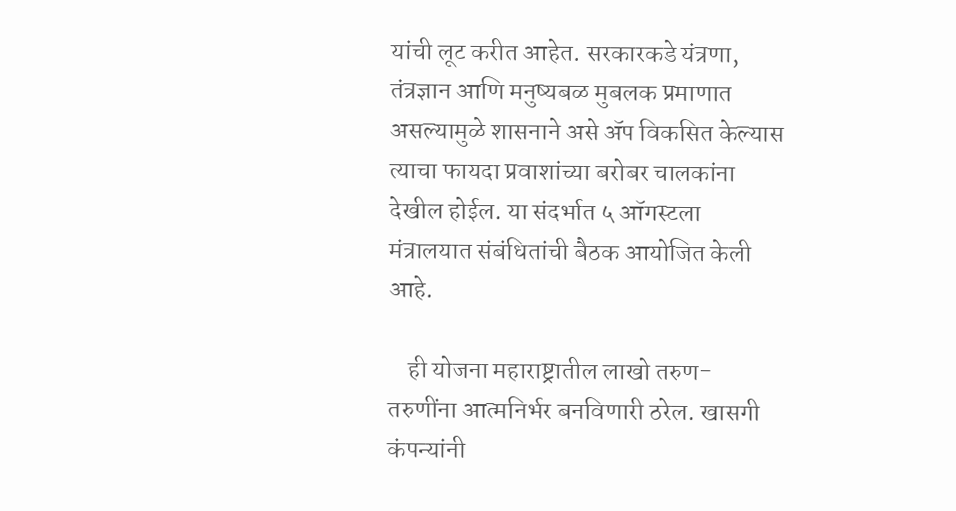यांची लूट करीत आहेत. सरकारकडे यंत्रणा, तंत्रज्ञान आणि मनुष्यबळ मुबलक प्रमाणात असल्यामुळे शासनाने असे ॲप विकसित केल्यास त्याचा फायदा प्रवाशांच्या बरोबर चालकांना देखील होईल. या संदर्भात ५ ऑगस्टला मंत्रालयात संबंधितांची बैठक आयोजित केली आहे.

    ही योजना महाराष्ट्रातील लाखो तरुण- तरुणींना आत्मनिर्भर बनविणारी ठरेल. खासगी कंपन्यांनी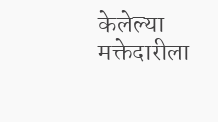केलेल्या मक्तेदारीला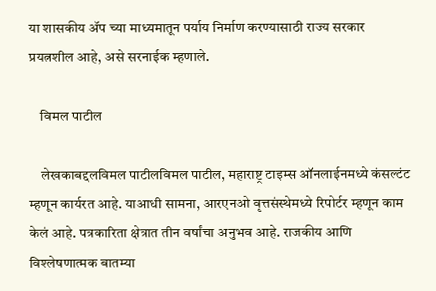या शासकीय ॲप च्या माध्यमातून पर्याय निर्माण करण्यासाठी राज्य सरकार प्रयत्नशील आहे, असे सरनाईक म्हणाले.

    विमल पाटील

    लेखकाबद्दलविमल पाटीलविमल पाटील, महाराष्ट्र टाइम्स ऑनलाईनमध्ये कंसल्टंट म्हणून कार्यरत आहे. याआधी सामना, आरएनओ वृत्तसंस्थेमध्ये रिपोर्टर म्हणून काम केलं आहे. पत्रकारिता क्षेत्रात तीन वर्षांचा अनुभव आहे. राजकीय आणि विश्लेषणात्मक बातम्या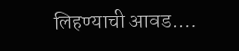लिहण्याची आवड.…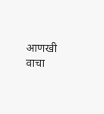आणखी वाचा